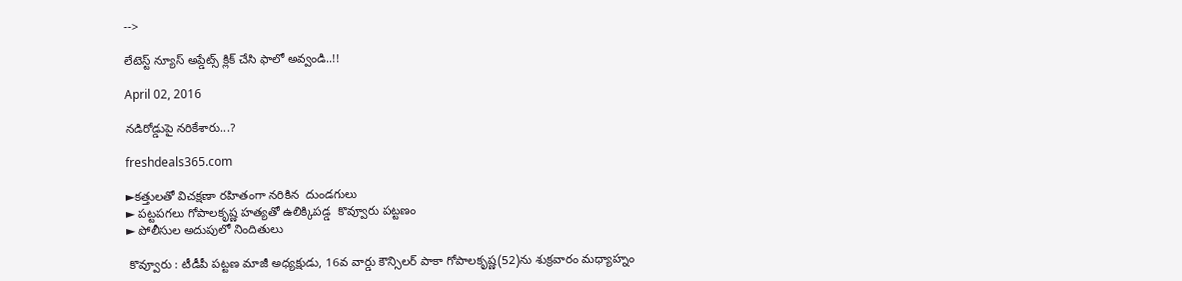-->

లేటెస్ట్ న్యూస్ అప్డేట్స్ క్లిక్ చేసి ఫాలో అవ్వండి..!!

April 02, 2016

నడిరోడ్డుపై నరికేశారు...?

freshdeals365.com

►కత్తులతో విచక్షణా రహితంగా నరికిన  దుండగులు
► పట్టపగలు గోపాలకృష్ణ హత్యతో ఉలిక్కిపడ్డ  కొవ్వూరు పట్టణం
► పోలీసుల అదుపులో నిందితులు

 కొవ్వూరు : టీడీపీ పట్టణ మాజీ అధ్యక్షుడు, 16వ వార్డు కౌన్సిలర్ పాకా గోపాలకృష్ణ(52)ను శుక్రవారం మధ్యాహ్నం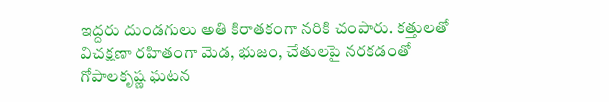ఇద్దరు దుండగులు అతి కిరాతకంగా నరికి చంపారు. కత్తులతో విచక్షణా రహితంగా మెడ, భుజం, చేతులపై నరకడంతో గోపాలకృష్ణ ఘటన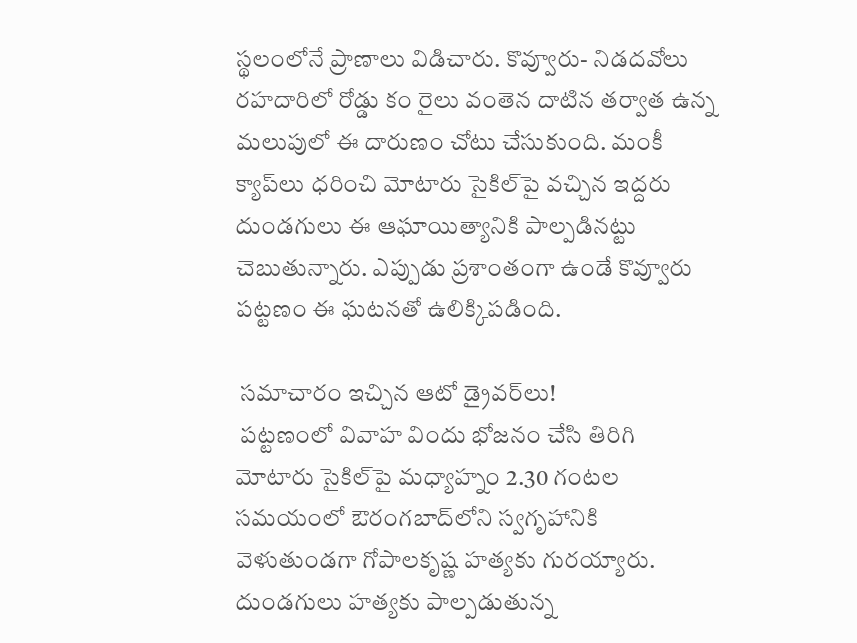స్థలంలోనే ప్రాణాలు విడిచారు. కొవ్వూరు- నిడదవోలు రహదారిలో రోడ్డు కం రైలు వంతెన దాటిన తర్వాత ఉన్న మలుపులో ఈ దారుణం చోటు చేసుకుంది. మంకీ క్యాప్‌లు ధరించి మోటారు సైకిల్‌పై వచ్చిన ఇద్దరు దుండగులు ఈ ఆఘాయిత్యానికి పాల్పడినట్టు చెబుతున్నారు. ఎప్పుడు ప్రశాంతంగా ఉండే కొవ్వూరు పట్టణం ఈ ఘటనతో ఉలిక్కిపడింది.

 సమాచారం ఇచ్చిన ఆటో డ్రైవర్‌లు!
 పట్టణంలో వివాహ విందు భోజనం చేసి తిరిగి మోటారు సైకిల్‌పై మధ్యాహ్నం 2.30 గంటల సమయంలో ఔరంగబాద్‌లోని స్వగృహానికి వెళుతుండగా గోపాలకృష్ణ హత్యకు గురయ్యారు. దుండగులు హత్యకు పాల్పడుతున్న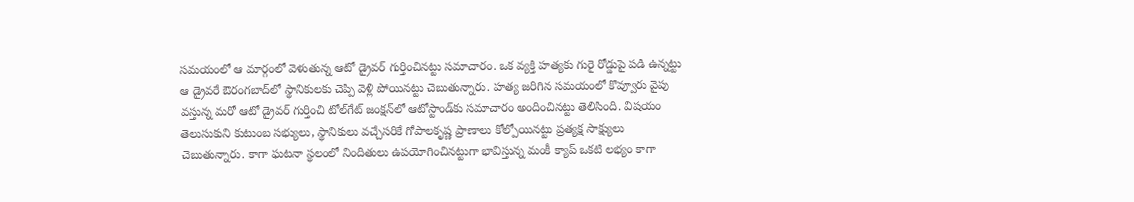సమయంలో ఆ మార్గంలో వెళుతున్న ఆటో డ్రైవర్ గుర్తించినట్టు సమాచారం. ఒక వ్యక్తి హత్యకు గురై రోడ్డుపై పడి ఉన్నట్టు ఆ డ్రైవరే ఔరంగబాద్‌లో స్థానికులకు చెప్పి వెళ్లి పోయినట్టు చెబుతున్నారు. హత్య జరిగిన సమయంలో కొవ్వూరు వైపు వస్తున్న మరో ఆటో డ్రైవర్ గుర్తించి టోల్‌గేట్ జంక్షన్‌లో ఆటోస్టాండ్‌కు సమాచారం అందించినట్టు తెలిసింది. విషయం తెలుసుకుని కుటుంబ సభ్యులు, స్థానికులు వచ్చేసరికే గోపాలకృష్ణ ప్రాణాలు కోల్పోయినట్టు ప్రత్యక్ష సాక్ష్యులు చెబుతున్నారు. కాగా ఘటనా స్థలంలో నిందితులు ఉపయోగించినట్టుగా భావిస్తున్న మంకీ క్యాప్ ఒకటి లభ్యం కాగా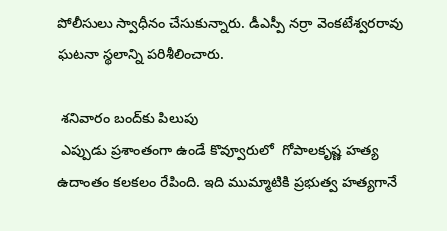పోలీసులు స్వాధీనం చేసుకున్నారు. డీఎస్పీ నర్రా వెంకటేశ్వరరావు ఘటనా స్థలాన్ని పరిశీలించారు.

 శనివారం బంద్‌కు పిలుపు
 ఎప్పుడు ప్రశాంతంగా ఉండే కొవ్వూరులో  గోపాలకృష్ణ హత్య ఉదాంతం కలకలం రేపింది. ఇది ముమ్మాటికి ప్రభుత్వ హత్యగానే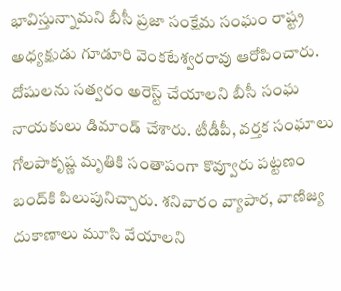భావిస్తున్నామని బీసీ ప్రజా సంక్షేమ సంఘం రాష్ట్ర అధ్యక్షుడు గూడూరి వెంకటేశ్వరరావు ఆరోపించారు. దోషులను సత్వరం అరెస్ట్ చేయాలని బీసీ సంఘ నాయకులు డిమాండ్ చేశారు. టీడీపీ, వర్తక సంఘాలు గోలపాకృష్ణ మృతికి సంతాపంగా కొవ్వూరు పట్టణం బంద్‌కి పిలుపునిచ్చారు. శనివారం వ్యాపార, వాణిజ్య దుకాణాలు మూసి వేయాలని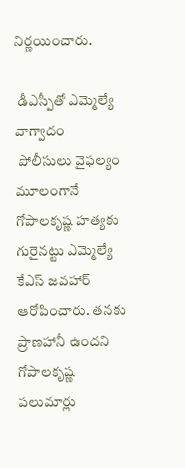నిర్ణయించారు.

 డీఎస్పీతో ఎమ్మెల్యే వాగ్వాదం
 పోలీసులు వైఫల్యం మూలంగానే గోపాలకృష్ణ హత్యకు గురైనట్టు ఎమ్మెల్యే కేఎస్ జవహార్ ఆరోపించారు. తనకు ప్రాణహానీ ఉందని గోపాలకృష్ణ పలుమార్లు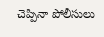చెప్పినా పోలీసులు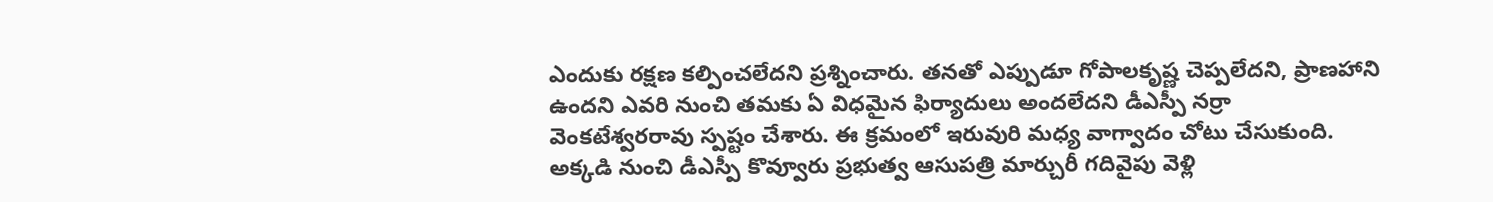ఎందుకు రక్షణ కల్పించలేదని ప్రశ్నించారు. తనతో ఎప్పుడూ గోపాలకృష్ణ చెప్పలేదని, ప్రాణహాని ఉందని ఎవరి నుంచి తమకు ఏ విధమైన ఫిర్యాదులు అందలేదని డీఎస్పీ నర్రా వెంకటేశ్వరరావు స్పష్టం చేశారు. ఈ క్రమంలో ఇరువురి మధ్య వాగ్వాదం చోటు చేసుకుంది. అక్కడి నుంచి డీఎస్పీ కొవ్వూరు ప్రభుత్వ ఆసుపత్రి మార్చురీ గదివైపు వెళ్లి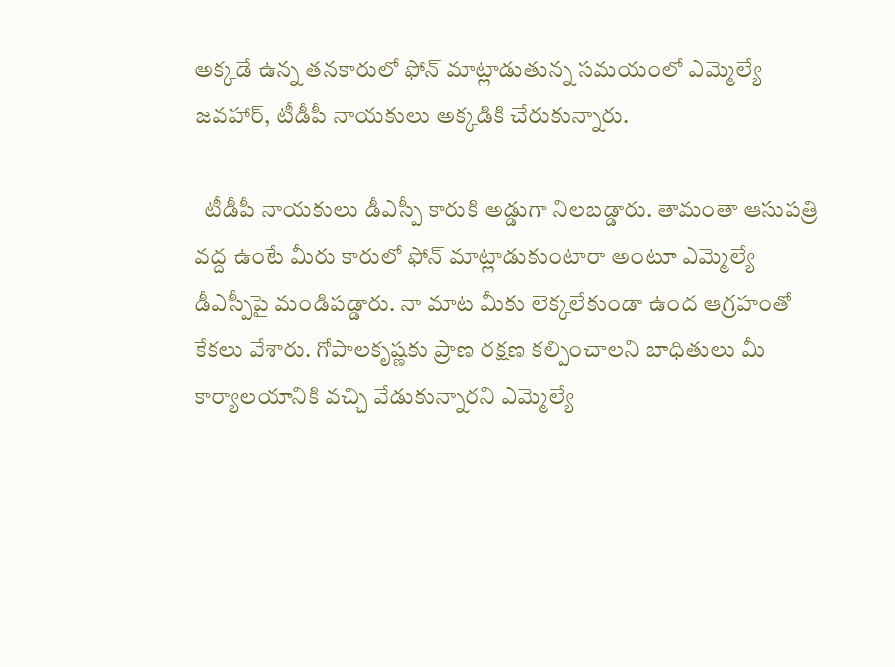అక్కడే ఉన్న తనకారులో ఫోన్ మాట్లాడుతున్న సమయంలో ఎమ్మెల్యే జవహార్, టీడీపీ నాయకులు అక్కడికి చేరుకున్నారు.

  టీడీపీ నాయకులు డీఎస్పీ కారుకి అడ్డుగా నిలబడ్డారు. తామంతా ఆసుపత్రి వద్ద ఉంటే మీరు కారులో ఫోన్ మాట్లాడుకుంటారా అంటూ ఎమ్మెల్యే డీఎస్పీపై మండిపడ్డారు. నా మాట మీకు లెక్కలేకుండా ఉంద ఆగ్రహంతో కేకలు వేశారు. గోపాలకృష్ణకు ప్రాణ రక్షణ కల్పించాలని బాధితులు మీ కార్యాలయానికి వచ్చి వేడుకున్నారని ఎమ్మెల్యే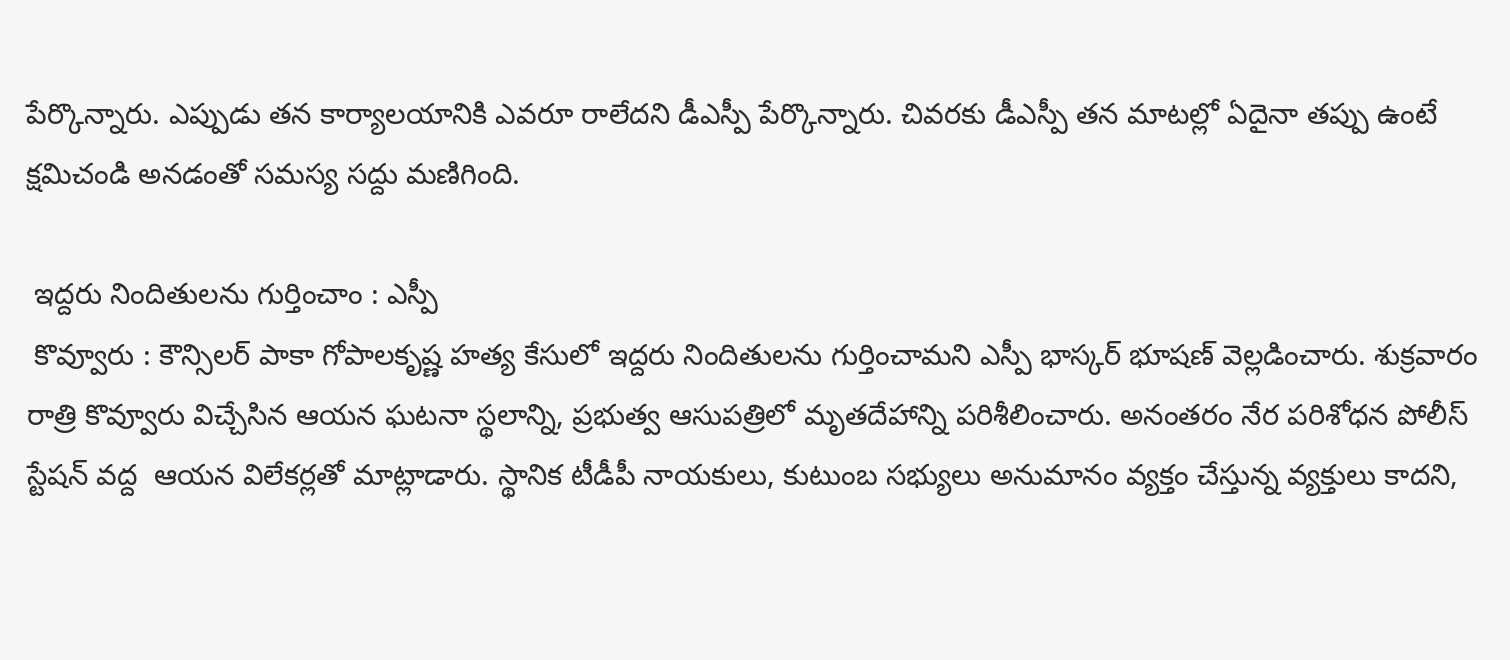పేర్కొన్నారు. ఎప్పుడు తన కార్యాలయానికి ఎవరూ రాలేదని డీఎస్పీ పేర్కొన్నారు. చివరకు డీఎస్పీ తన మాటల్లో ఏదైనా తప్పు ఉంటే క్షమిచండి అనడంతో సమస్య సద్దు మణిగింది.

 ఇద్దరు నిందితులను గుర్తించాం : ఎస్పీ
 కొవ్వూరు : కౌన్సిలర్ పాకా గోపాలకృష్ణ హత్య కేసులో ఇద్దరు నిందితులను గుర్తించామని ఎస్పీ భాస్కర్ భూషణ్ వెల్లడించారు. శుక్రవారం రాత్రి కొవ్వూరు విచ్చేసిన ఆయన ఘటనా స్థలాన్ని, ప్రభుత్వ ఆసుపత్రిలో మృతదేహాన్ని పరిశీలించారు. అనంతరం నేర పరిశోధన పోలీస్ స్టేషన్ వద్ద  ఆయన విలేకర్లతో మాట్లాడారు. స్థానిక టీడీపీ నాయకులు, కుటుంబ సభ్యులు అనుమానం వ్యక్తం చేస్తున్న వ్యక్తులు కాదని,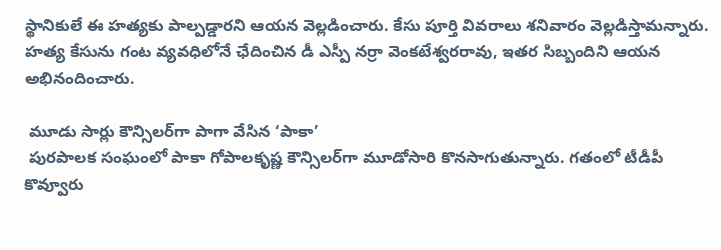స్థానికులే ఈ హత్యకు పాల్పడ్డారని ఆయన వెల్లడించారు. కేసు పూర్తి వివరాలు శనివారం వెల్లడిస్తామన్నారు. హత్య కేసును గంట వ్యవధిలోనే ఛేదించిన డీ ఎస్పీ నర్రా వెంకటేశ్వరరావు, ఇతర సిబ్బందిని ఆయన అభినందించారు.

 మూడు సార్లు కౌన్సిలర్‌గా పాగా వేసిన ‘పాకా’
 పురపాలక సంఘంలో పాకా గోపాలకృష్ణ కౌన్సిలర్‌గా మూడోసారి కొనసాగుతున్నారు. గతంలో టీడీపీ కొవ్వూరు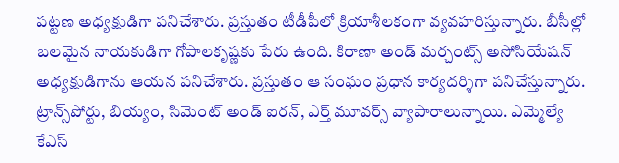పట్టణ అధ్యక్షుడిగా పనిచేశారు. ప్రస్తుతం టీడీపీలో క్రియాశీలకంగా వ్యవహరిస్తున్నారు. బీసీల్లో బలమైన నాయకుడిగా గోపాలకృష్ణకు పేరు ఉంది. కిరాణా అండ్ మర్చంట్స్ అసోసియేషన్ అధ్యక్షుడిగాను ఆయన పనిచేశారు. ప్రస్తుతం ఆ సంఘం ప్రధాన కార్యదర్శిగా పనిచేస్తున్నారు. ట్రాన్స్‌పోర్టు, బియ్యం, సిమెంట్ అండ్ ఐరన్, ఎర్త్ మూవర్స్ వ్యాపారాలున్నాయి. ఎమ్మెల్యే కేఎస్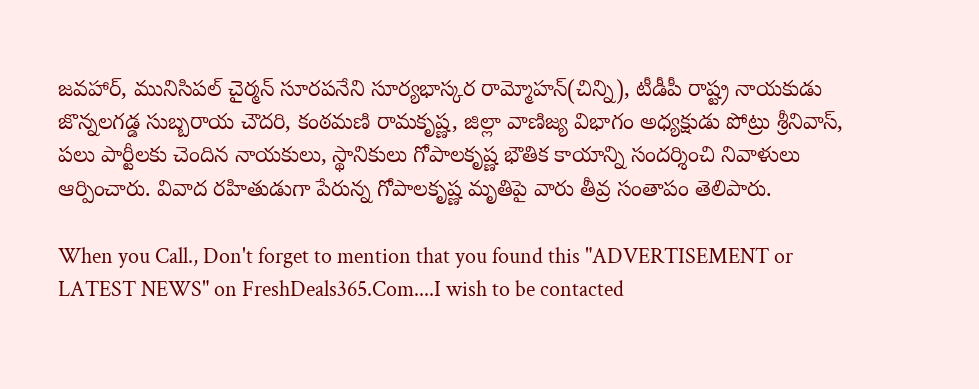జవహార్, మునిసిపల్ చైర్మన్ సూరపనేని సూర్యభాస్కర రామ్మోహన్(చిన్ని), టీడీపీ రాష్ట్ర నాయకుడు జొన్నలగడ్డ సుబ్బరాయ చౌదరి, కంఠమణి రామకృష్ణ, జిల్లా వాణిజ్య విభాగం అధ్యక్షుడు పోట్రు శ్రీనివాస్, పలు పార్టీలకు చెందిన నాయకులు, స్థానికులు గోపాలకృష్ణ భౌతిక కాయాన్ని సందర్శించి నివాళులు ఆర్పించారు. వివాద రహితుడుగా పేరున్న గోపాలకృష్ణ మృతిపై వారు తీవ్ర సంతాపం తెలిపారు.

When you Call., Don't forget to mention that you found this "ADVERTISEMENT or LATEST NEWS" on FreshDeals365.Com....I wish to be contacted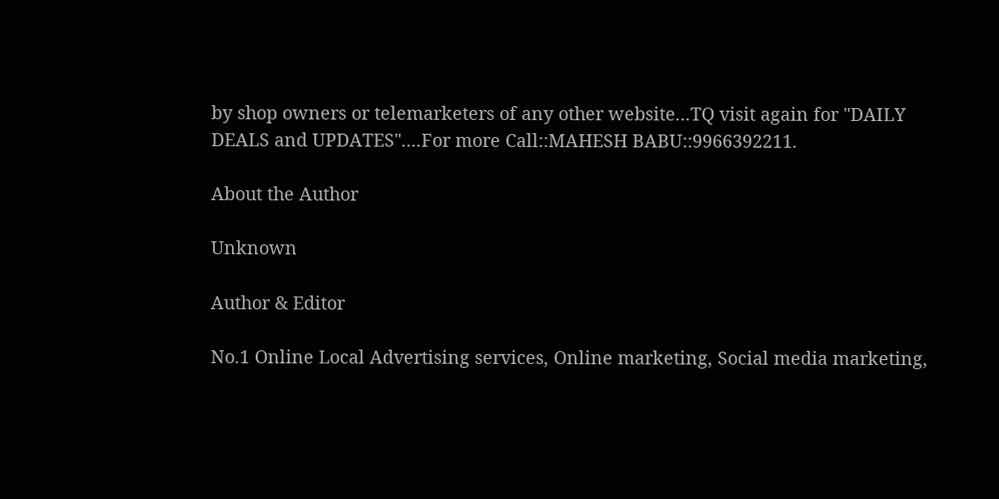by shop owners or telemarketers of any other website...TQ visit again for "DAILY DEALS and UPDATES"....For more Call::MAHESH BABU::9966392211.

About the Author

Unknown

Author & Editor

No.1 Online Local Advertising services, Online marketing, Social media marketing,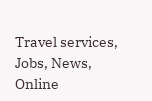Travel services, Jobs, News, Online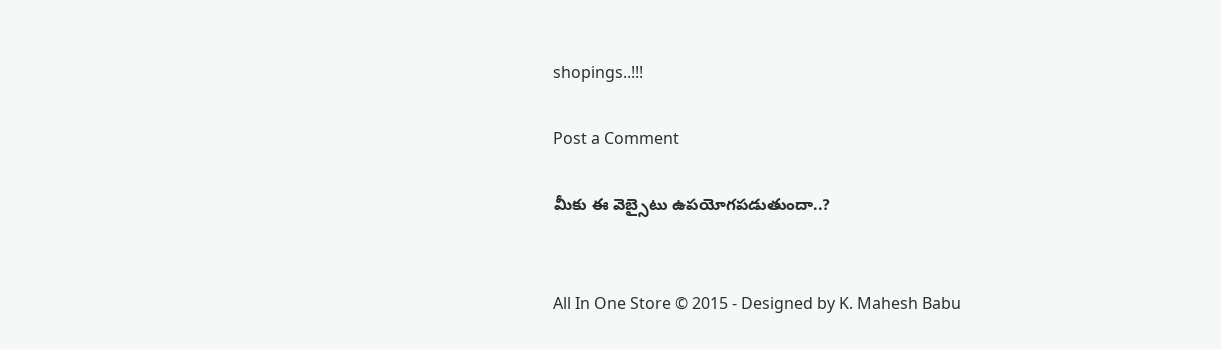shopings..!!!

Post a Comment

మీకు ఈ వెబ్సైటు ఉపయోగపడుతుందా..?


All In One Store © 2015 - Designed by K. Mahesh Babu